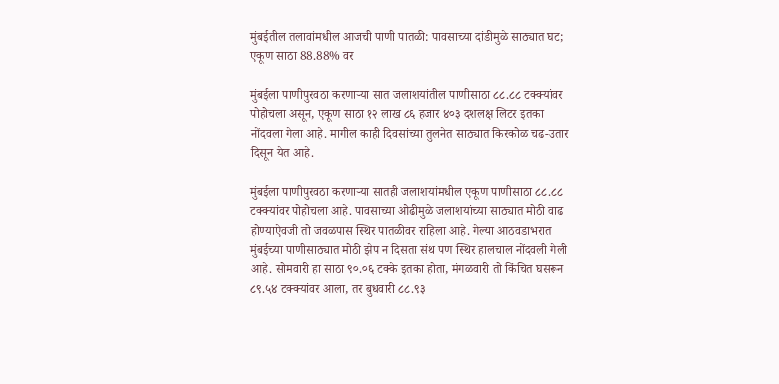मुंबईतील तलावांमधील आजची पाणी पातळी: पावसाच्या दांडीमुळे साठ्यात घट; एकूण साठा 88.88% वर

मुंबईला पाणीपुरवठा करणाऱ्या सात जलाशयांतील पाणीसाठा ८८.८८ टक्क्यांवर पोहोचला असून, एकूण साठा १२ लाख ८६ हजार ४०३ दशलक्ष लिटर इतका नोंदवला गेला आहे. मागील काही दिवसांच्या तुलनेत साठ्यात किरकोळ चढ-उतार दिसून येत आहे.

मुंबईला पाणीपुरवठा करणाऱ्या सातही जलाशयांमधील एकूण पाणीसाठा ८८.८८ टक्क्यांवर पोहोचला आहे. पावसाच्या ओढीमुळे जलाशयांच्या साठ्यात मोठी वाढ होण्याऐवजी तो जवळपास स्थिर पातळीवर राहिला आहे. गेल्या आठवडाभरात मुंबईच्या पाणीसाठ्यात मोठी झेप न दिसता संथ पण स्थिर हालचाल नोंदवली गेली आहे. सोमवारी हा साठा ९०.०६ टक्के इतका होता, मंगळवारी तो किंचित घसरून ८९.५४ टक्क्यांवर आला, तर बुधवारी ८८.९३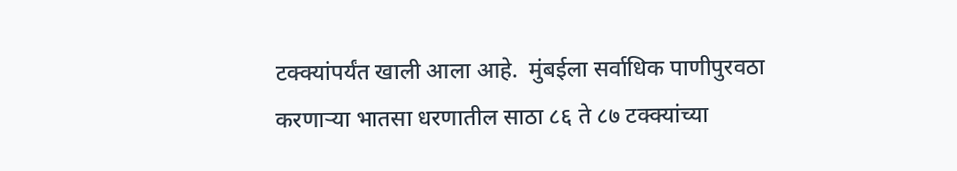टक्क्यांपर्यंत खाली आला आहे.  मुंबईला सर्वाधिक पाणीपुरवठा करणाऱ्या भातसा धरणातील साठा ८६ ते ८७ टक्क्यांच्या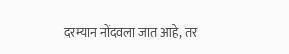दरम्यान नोंदवला जात आहे, तर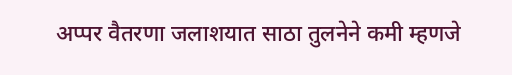अप्पर वैतरणा जलाशयात साठा तुलनेने कमी म्हणजे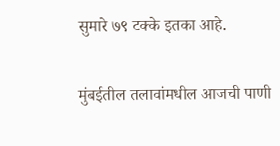सुमारे ७९ टक्के इतका आहे.

मुंबईतील तलावांमधील आजची पाणी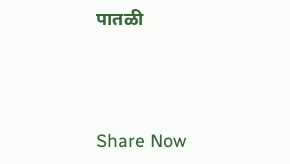पातळी



Share Now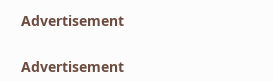Advertisement


Advertisement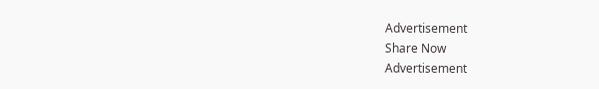Advertisement
Share Now
Advertisement